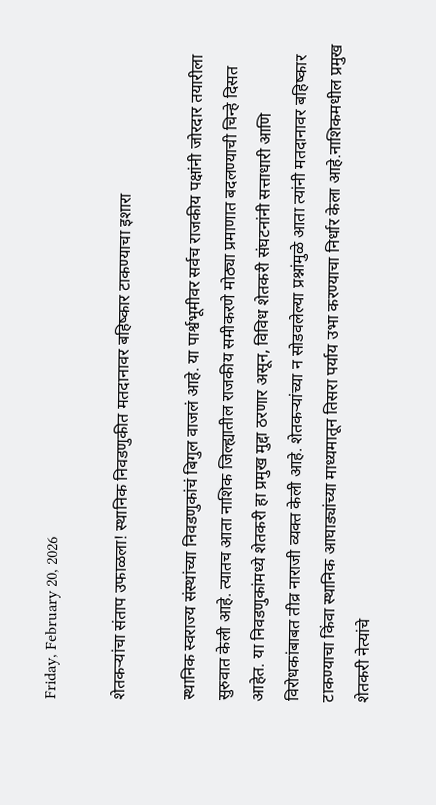Friday, February 20, 2026

शेतकऱ्यांचा संताप उफाळला! स्थानिक निवडणुकीत मतदानावर बहिष्कार टाकण्याचा इशारा

स्थानिक स्वराज्य संस्थांच्या निवडणुकांचं बिगुल वाजलं आहे. या पार्श्वभूमीवर सर्वच राजकीय पक्षांनी जोरदार तयारीला सुरुवात केली आहे. त्यातच आता नाशिक जिल्ह्यातील राजकीय समीकरणे मोठ्या प्रमाणात बदलण्याची चिन्हे दिसत आहेत. या निवडणुकांमध्ये शेतकरी हा प्रमुख मुद्दा ठरणार असून, विविध शेतकरी संघटनांनी सत्ताधारी आणि विरोधकांबाबत तीव्र नाराजी व्यक्त केली आहे. शेतकऱ्यांच्या न सोडवलेल्या प्रश्नांमुळे आता त्यांनी मतदानावर बहिष्कार टाकण्याचा किंवा स्थानिक आघाड्यांच्या माध्यमातून तिसरा पर्याय उभा करण्याचा निर्धार केला आहे.नाशिकमधील प्रमुख शेतकरी नेत्यांचे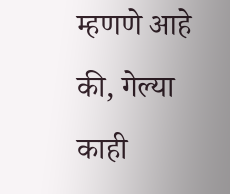म्हणणे आहे की, गेल्या काही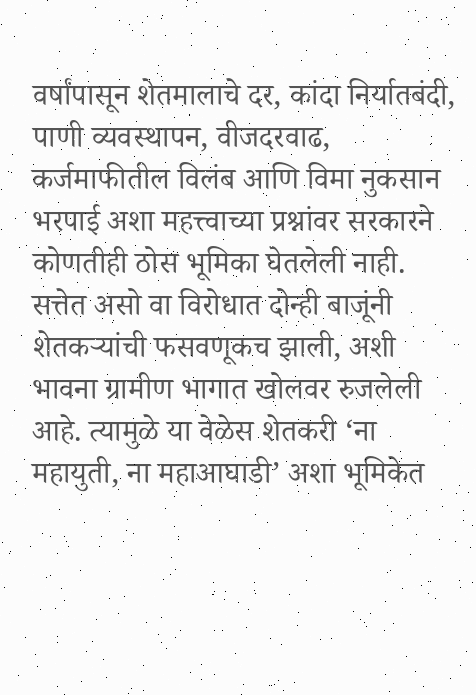वर्षांपासून शेतमालाचे दर, कांदा निर्यातबंदी, पाणी व्यवस्थापन, वीजदरवाढ, कर्जमाफीतील विलंब आणि विमा नुकसान भरपाई अशा महत्त्वाच्या प्रश्नांवर सरकारने कोणतीही ठोस भूमिका घेतलेली नाही. सत्तेत असो वा विरोधात दोन्ही बाजूंनी शेतकऱ्यांची फसवणूकच झाली, अशी भावना ग्रामीण भागात खोलवर रुजलेली आहे. त्यामुळे या वेळेस शेतकरी ‘ना महायुती, ना महाआघाडी’ अशा भूमिकेत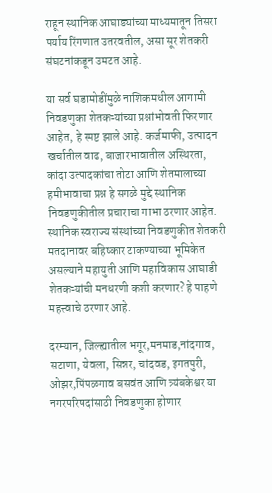राहून स्थानिक आघाड्यांच्या माध्यमातून तिसरा पर्याय रिंगणात उतरवतील, असा सूर शेतकरी संघटनांकडून उमटत आहे.

या सर्व घडामोडींमुळे नाशिकमधील आगामी निवडणुका शेतकऱ्यांच्या प्रश्नांभोवती फिरणार आहेत, हे स्पष्ट झाले आहे. कर्जमाफी, उत्पादन खर्चातील वाढ, बाजारभावातील अस्थिरता, कांदा उत्पादकांचा तोटा आणि शेतमालाच्या हमीभावाचा प्रश्न हे सगळे मुद्दे स्थानिक निवडणुकीतील प्रचाराचा गाभा ठरणार आहेत. स्थानिक स्वराज्य संस्थांच्या निवडणुकीत शेतकरी मतदानावर बहिष्कार टाकण्याच्या भूमिकेत असल्याने महायुती आणि महाविकास आघाडी शेतकऱ्यांची मनधरणी कशी करणार? हे पाहणे महत्त्वाचे ठरणार आहे.

दरम्यान, जिल्ह्यातील भगूर,मनमाड,नांदगाव, सटाणा, येवला, सिन्नर, चांदवड, इगतपुरी, ओझर,पिंपळगाव बसवंत आणि त्र्यंबकेश्वर या नगरपरिषदांसाठी निवडणुका होणार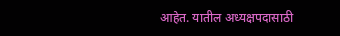आहेत. यातील अध्यक्षपदासाठी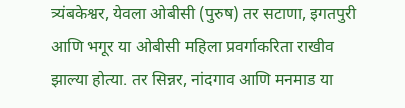त्र्यंबकेश्वर, येवला ओबीसी (पुरुष) तर सटाणा, इगतपुरी आणि भगूर या ओबीसी महिला प्रवर्गाकरिता राखीव झाल्या होत्या. तर सिन्नर, नांदगाव आणि मनमाड या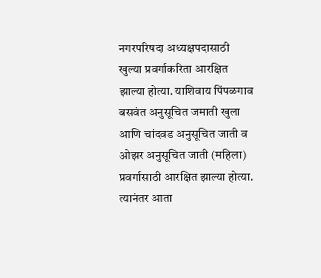नगरपरिषदा अध्यक्षपदासाठी खुल्या प्रवर्गाकरिता आरक्षित झाल्या होत्या. याशिवाय पिंपळगाव बसवंत अनुसूचित जमाती खुला आणि चांदवड अनुसूचित जाती व ओझर अनुसूचित जाती (महिला) प्रवर्गासाठी आरक्षित झाल्या होत्या. त्यानंतर आता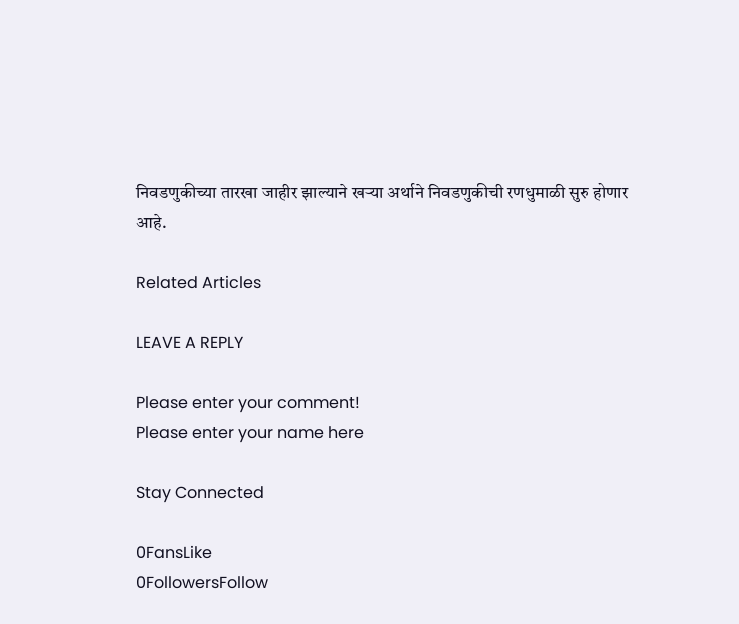निवडणुकीच्या तारखा जाहीर झाल्याने खऱ्या अर्थाने निवडणुकीची रणधुमाळी सुरु होणार आहे.

Related Articles

LEAVE A REPLY

Please enter your comment!
Please enter your name here

Stay Connected

0FansLike
0FollowersFollow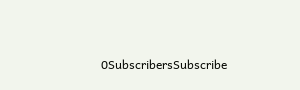0SubscribersSubscribe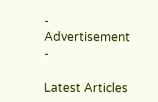- Advertisement -

Latest Articles